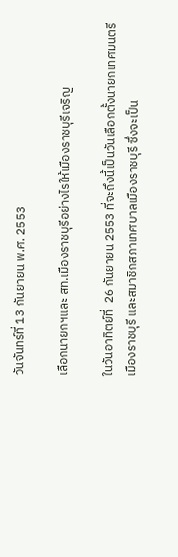วันจันทร์ที่ 13 กันยายน พ.ศ. 2553

เลือกนายกฯและ สท.เมืองราชบุรีอย่างไรให้เมืองราชบุรีเจริญ

ในวันอาทิตย์ที่  26 กันยายน 2553 ที่จะถึงนี้เป็นวันเลือกตั้งนายกเทศมนตรีเมืองราชบุรี และสมาชิกสภาเทศบาลเมืองราชบุรี ซึ่งจะเป็น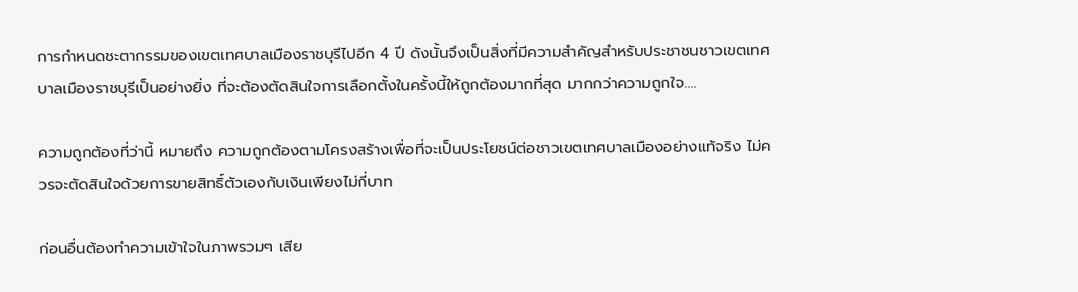การกำหนดชะตากรรมของเขตเทศบาลเมืองราชบุรีไปอีก 4 ปี ดังนั้นจึงเป็นสิ่งที่มีความสำคัญสำหรับประชาชนชาวเขตเทศบาลเมืองราชบุรีเป็นอย่างยิ่ง ที่จะต้องตัดสินใจการเลือกตั้งในครั้งนี้ให้ถูกต้องมากที่สุด มากกว่าความถูกใจ....

ความถูกต้องที่ว่านี้ หมายถึง ความถูกต้องตามโครงสร้างเพื่อที่จะเป็นประโยชน์ต่อชาวเขตเทศบาลเมืองอย่างแท้จริง ไม่ควรจะตัดสินใจด้วยการขายสิทธิ์ตัวเองกับเงินเพียงไม่กี่บาท

ก่อนอื่นต้องทำความเข้าใจในภาพรวมๆ เสีย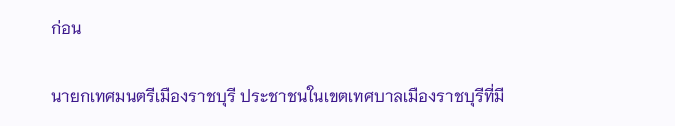ก่อน

นายกเทศมนตรีเมืองราชบุรี ประชาชนในเขตเทศบาลเมืองราชบุรีที่มี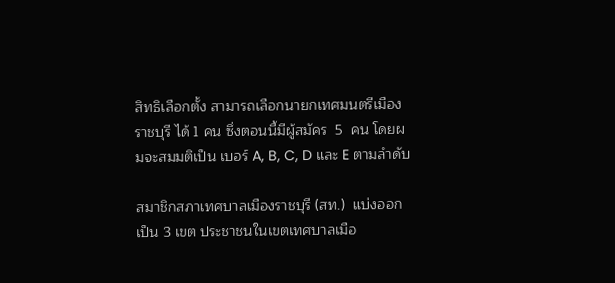สิทธิเลือกตั้ง สามารถเลือกนายกเทศมนตรีเมืองราชบุรี ได้ 1 คน ซึ่งตอนนี้มีผู้สมัคร  5  คน โดยผมจะสมมติเป็น เบอร์ A, B, C, D และ E ตามลำดับ

สมาชิกสภาเทศบาลเมืองราชบุรี (สท.)  แบ่งออกเป็น 3 เขต ประชาชนในเขตเทศบาลเมือ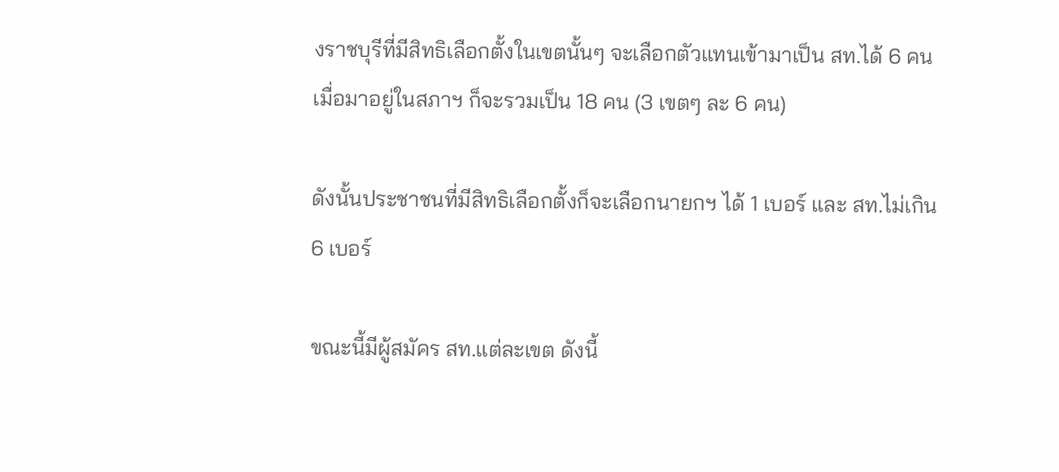งราชบุรีที่มีสิทธิเลือกตั้งในเขตนั้นๆ จะเลือกตัวแทนเข้ามาเป็น สท.ได้ 6 คน เมื่อมาอยู่ในสภาฯ ก็จะรวมเป็น 18 คน (3 เขตๆ ละ 6 คน)

ดังนั้นประชาชนที่มีสิทธิเลือกตั้งก็จะเลือกนายกฯ ได้ 1 เบอร์ และ สท.ไม่เกิน 6 เบอร์

ขณะนี้มีผู้สมัคร สท.แต่ละเขต ดังนี้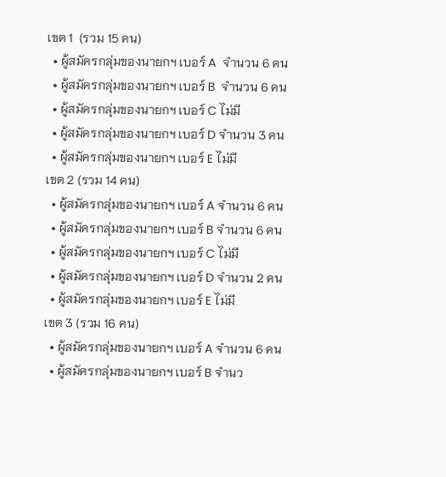เขต 1  (รวม 15 คน)
  • ผู้สมัครกลุ่มของนายกฯ เบอร์ A  จำนวน 6 คน
  • ผู้สมัครกลุ่มของนายกฯ เบอร์ B  จำนวน 6 คน
  • ผู้สมัครกลุ่มของนายกฯ เบอร์ C ไม่มี
  • ผู้สมัครกลุ่มของนายกฯ เบอร์ D จำนวน 3 คน
  • ผู้สมัครกลุ่มของนายกฯ เบอร์ E ไม่มี
เขต 2 (รวม 14 คน)
  • ผู้สมัครกลุ่มของนายกฯ เบอร์ A จำนวน 6 คน
  • ผู้สมัครกลุ่มของนายกฯ เบอร์ B จำนวน 6 คน
  • ผู้สมัครกลุ่มของนายกฯ เบอร์ C ไม่มี
  • ผู้สมัครกลุ่มของนายกฯ เบอร์ D จำนวน 2 คน
  • ผู้สมัครกลุ่มของนายกฯ เบอร์ E ไม่มี
เขต 3 (รวม 16 คน)
  • ผู้สมัครกลุ่มของนายกฯ เบอร์ A จำนวน 6 คน
  • ผู้สมัครกลุ่มของนายกฯ เบอร์ B จำนว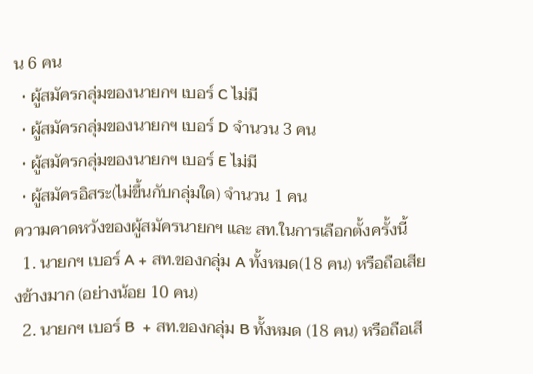น 6 คน
  • ผู้สมัครกลุ่มของนายกฯ เบอร์ C ไม่มี
  • ผู้สมัครกลุ่มของนายกฯ เบอร์ D จำนวน 3 คน
  • ผู้สมัครกลุ่มของนายกฯ เบอร์ E ไม่มี
  • ผู้สมัครอิสระ(ไม่ขึ้นกับกลุ่มใด) จำนวน 1 คน
ความคาดหวังของผู้สมัครนายกฯ และ สท.ในการเลือกตั้งครั้งนี้
  1. นายกฯ เบอร์ A + สท.ของกลุ่ม A ทั้งหมด(18 คน) หรือถือเสียงข้างมาก (อย่างน้อย 10 คน)
  2. นายกฯ เบอร์ B  + สท.ของกลุ่ม B ทั้งหมด (18 คน) หรือถือเสี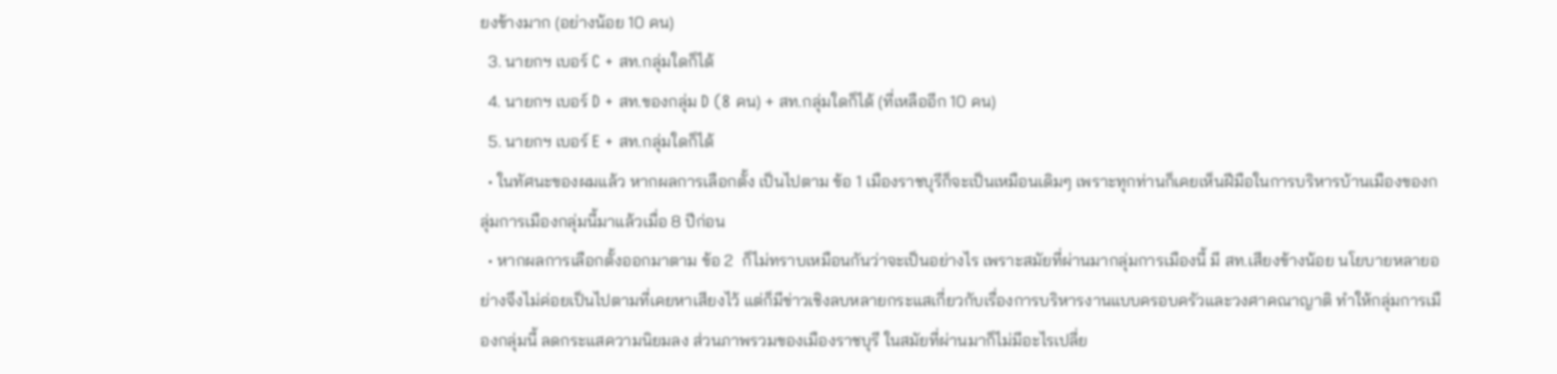ยงข้างมาก (อย่างน้อย 10 คน)
  3. นายกฯ เบอร์ C + สท.กลุ่มใดก็ได้
  4. นายกฯ เบอร์ D + สท.ของกลุ่ม D (8 คน) + สท.กลุ่มใดก็ได้ (ที่เหลืออีก 10 คน)
  5. นายกฯ เบอร์ E + สท.กลุ่มใดก็ได้
  • ในทัศนะของผมแล้ว หากผลการเลือกตั้ง เป็นไปตาม ข้อ 1 เมืองราชบุรีก็จะเป็นเหมือนเดิมๆ เพราะทุกท่านก็เคยเห็นฝีมือในการบริหารบ้านเมืองของกลุ่มการเมืองกลุ่มนี้มาแล้วเมื่อ 8 ปีก่อน
  • หากผลการเลือกตั้งออกมาตาม ข้อ 2  ก็ไม่ทราบเหมือนกันว่าจะเป็นอย่างไร เพราะสมัยที่ผ่านมากลุ่มการเมืองนี้ มี สท.เสียงข้างน้อย นโยบายหลายอย่างจึงไม่ค่อยเป็นไปตามที่เคยหาเสียงไว้ แต่ก็มีข่าวเชิงลบหลายกระแสเกี่ยวกับเรื่องการบริหารงานแบบครอบครัวและวงศาคณาญาติ ทำให้กลุ่มการเมืองกลุ่มนี้ ลดกระแสความนิยมลง ส่วนภาพรวมของเมืองราชบุรี ในสมัยที่ผ่านมาก็ไม่มีอะไรเปลี่ย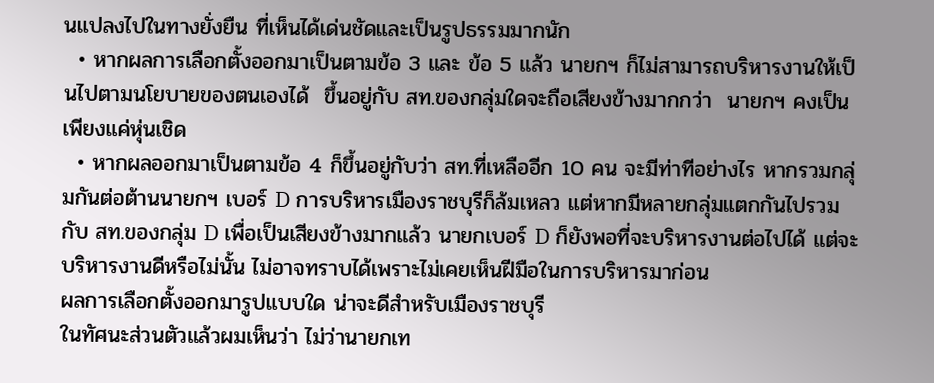นแปลงไปในทางยั่งยืน ที่เห็นได้เด่นชัดและเป็นรูปธรรมมากนัก
  • หากผลการเลือกตั้งออกมาเป็นตามข้อ 3 และ ข้อ 5 แล้ว นายกฯ ก็ไม่สามารถบริหารงานให้เป็นไปตามนโยบายของตนเองได้  ขึ้นอยู่กับ สท.ของกลุ่มใดจะถือเสียงข้างมากกว่า  นายกฯ คงเป็นเพียงแค่หุ่นเชิด
  • หากผลออกมาเป็นตามข้อ 4 ก็ขึ้นอยู่กับว่า สท.ที่เหลืออีก 10 คน จะมีท่าทีอย่างไร หากรวมกลุ่มกันต่อต้านนายกฯ เบอร์ D การบริหารเมืองราชบุรีก็ล้มเหลว แต่หากมีหลายกลุ่มแตกกันไปรวมกับ สท.ของกลุ่ม D เพื่อเป็นเสียงข้างมากแล้ว นายกเบอร์ D ก็ยังพอที่จะบริหารงานต่อไปได้ แต่จะบริหารงานดีหรือไม่นั้น ไม่อาจทราบได้เพราะไม่เคยเห็นฝีมือในการบริหารมาก่อน
ผลการเลือกตั้งออกมารูปแบบใด น่าจะดีสำหรับเมืองราชบุรี
ในทัศนะส่วนตัวแล้วผมเห็นว่า ไม่ว่านายกเท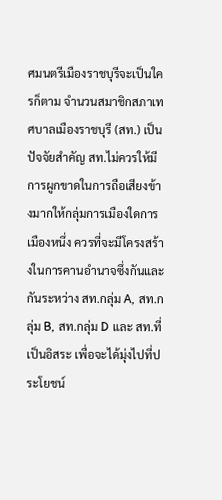ศมนตรีเมืองราชบุรีจะเป็นใครก็ตาม จำนวนสมาชิกสภาเทศบาลเมืองราชบุรี (สท.) เป็นปัจจัยสำคัญ สท.ไม่ควรให้มีการผูกขาดในการถือเสียงข้างมากให้กลุ่มการเมืองใดการเมืองหนึ่ง ควรที่จะมีโครงสร้างในการคานอำนาจซึ่งกันและกันระหว่าง สท.กลุ่ม A, สท.กลุ่ม B, สท.กลุ่ม D และ สท.ที่เป็นอิสระ เพื่อจะได้มุ่งไปที่ประโยชน์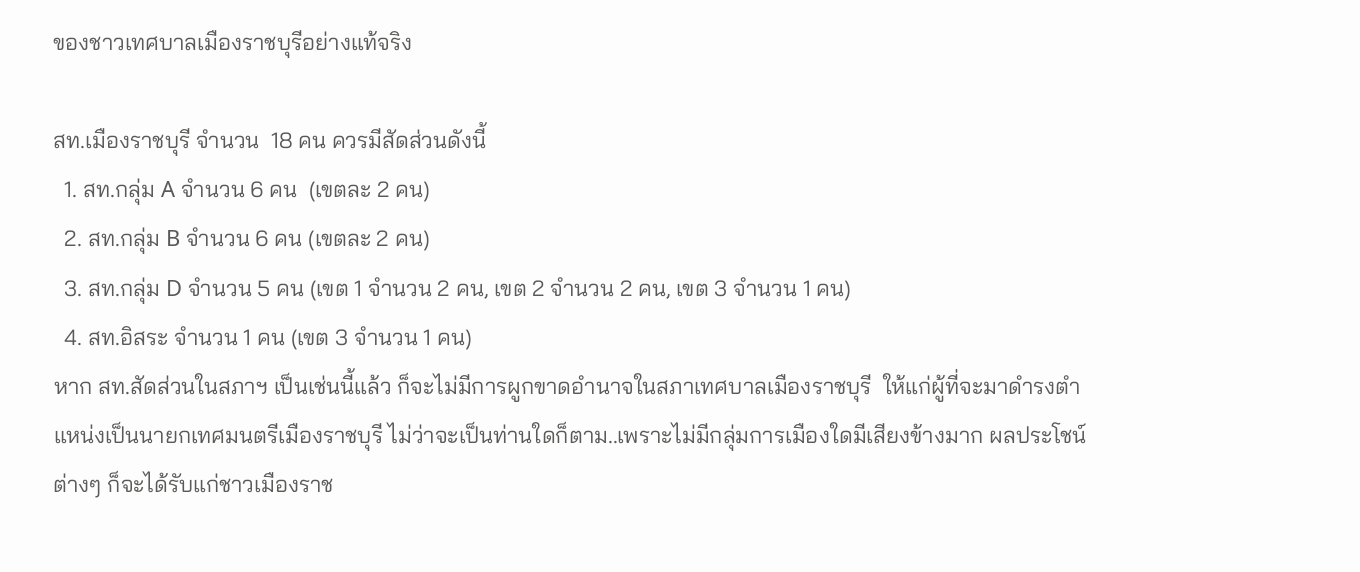ของชาวเทศบาลเมืองราชบุรีอย่างแท้จริง

สท.เมืองราชบุรี จำนวน  18 คน ควรมีสัดส่วนดังนี้
  1. สท.กลุ่ม A จำนวน 6 คน  (เขตละ 2 คน)
  2. สท.กลุ่ม B จำนวน 6 คน (เขตละ 2 คน)
  3. สท.กลุ่ม D จำนวน 5 คน (เขต 1 จำนวน 2 คน, เขต 2 จำนวน 2 คน, เขต 3 จำนวน 1 คน)
  4. สท.อิสระ จำนวน 1 คน (เขต 3 จำนวน 1 คน)
หาก สท.สัดส่วนในสภาฯ เป็นเช่นนี้แล้ว ก็จะไม่มีการผูกขาดอำนาจในสภาเทศบาลเมืองราชบุรี  ให้แก่ผู้ที่จะมาดำรงตำแหน่งเป็นนายกเทศมนตรีเมืองราชบุรี ไม่ว่าจะเป็นท่านใดก็ตาม..เพราะไม่มีกลุ่มการเมืองใดมีเสียงข้างมาก ผลประโชน์ต่างๆ ก็จะได้รับแก่ชาวเมืองราช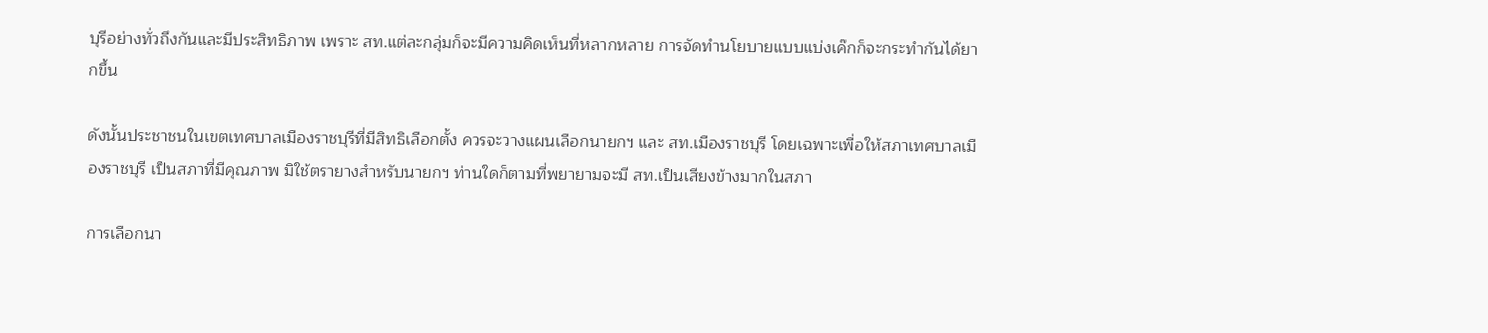บุรีอย่างทั่วถึงกันและมีประสิทธิภาพ เพราะ สท.แต่ละกลุ่มก็จะมีความคิดเห็นที่หลากหลาย การจัดทำนโยบายแบบแบ่งเค๊กก็จะกระทำกันได้ยากขึ้น

ดังนั้นประชาชนในเขตเทศบาลเมืองราชบุรีที่มีสิทธิเลือกตั้ง ควรจะวางแผนเลือกนายกฯ และ สท.เมืองราชบุรี โดยเฉพาะเพื่อให้สภาเทศบาลเมืองราชบุรี เป็นสภาที่มีคุณภาพ มิใช้ตรายางสำหรับนายกฯ ท่านใดก็ตามที่พยายามจะมี สท.เป็นเสียงข้างมากในสภา

การเลือกนา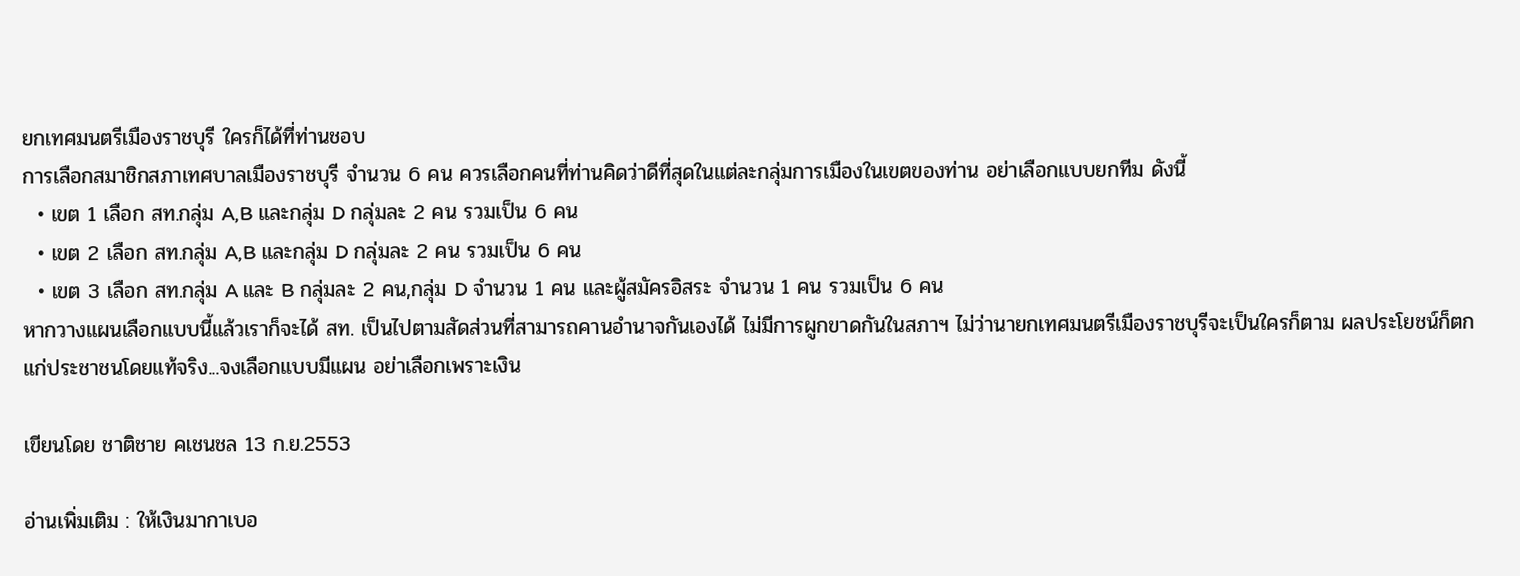ยกเทศมนตรีเมืองราชบุรี ใครก็ได้ที่ท่านชอบ
การเลือกสมาชิกสภาเทศบาลเมืองราชบุรี จำนวน 6 คน ควรเลือกคนที่ท่านคิดว่าดีที่สุดในแต่ละกลุ่มการเมืองในเขตของท่าน อย่าเลือกแบบยกทีม ดังนี้
  • เขต 1 เลือก สท.กลุ่ม A,B และกลุ่ม D กลุ่มละ 2 คน รวมเป็น 6 คน
  • เขต 2 เลือก สท.กลุ่ม A,B และกลุ่ม D กลุ่มละ 2 คน รวมเป็น 6 คน
  • เขต 3 เลือก สท.กลุ่ม A และ B กลุ่มละ 2 คน,กลุ่ม D จำนวน 1 คน และผู้สมัครอิสระ จำนวน 1 คน รวมเป็น 6 คน
หากวางแผนเลือกแบบนี้แล้วเราก็จะได้ สท. เป็นไปตามสัดส่วนที่สามารถคานอำนาจกันเองได้ ไม่มีการผูกขาดกันในสภาฯ ไม่ว่านายกเทศมนตรีเมืองราชบุรีจะเป็นใครก็ตาม ผลประโยชน์ก็ตกแก่ประชาชนโดยแท้จริง...จงเลือกแบบมีแผน อย่าเลือกเพราะเงิน

เขียนโดย ชาติชาย คเชนชล 13 ก.ย.2553

อ่านเพิ่มเติม : ให้เงินมากาเบอ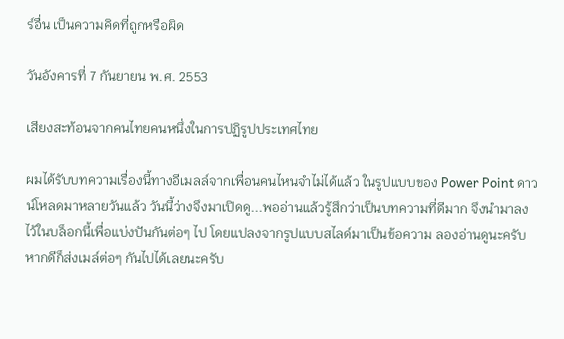ร์อื่น เป็นความคิดที่ถูกหรือผิด

วันอังคารที่ 7 กันยายน พ.ศ. 2553

เสียงสะท้อนจากคนไทยคนหนึ่งในการปฏิรูปประเทศไทย

ผมได้รับบทความเรื่องนี้ทางอีเมลล์จากเพื่อนคนไหนจำไม่ได้แล้ว ในรูปแบบของ Power Point ดาวน์โหลดมาหลายวันแล้ว วันนี้ว่างจึงมาเปิดดู...พออ่านแล้วรู้สึกว่าเป็นบทความที่ดีมาก จึงนำมาลงไว้ในบล็อกนี้เพื่อแบ่งปันกันต่อๆ ไป โดยแปลงจากรูปแบบสไลด์มาเป็นข้อความ ลองอ่านดูนะครับ หากดีก็ส่งเมล์ต่อๆ กันไปได้เลยนะครับ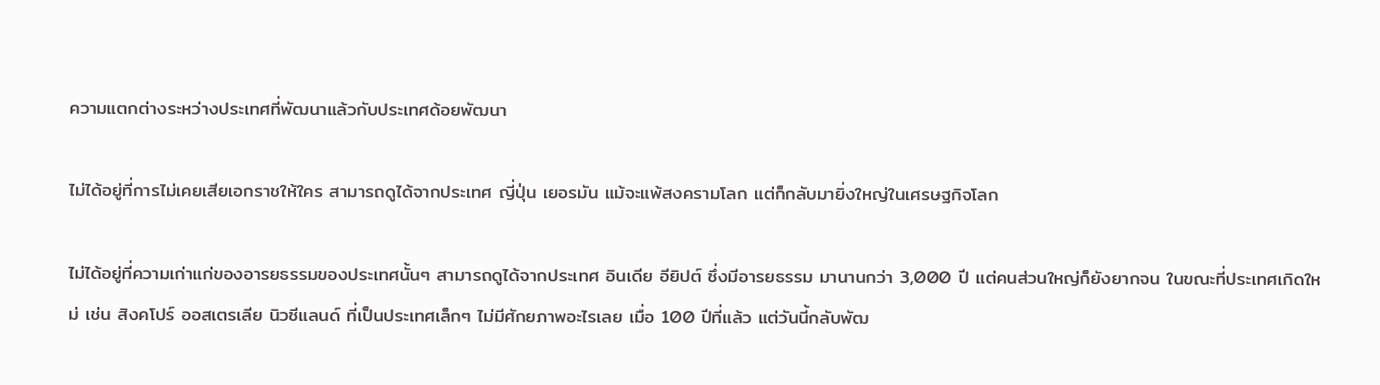ความแตกต่างระหว่างประเทศที่พัฒนาแล้วกับประเทศด้อยพัฒนา

ไม่ได้อยู่ที่การไม่เคยเสียเอกราชให้ใคร สามารถดูได้จากประเทศ ญี่ปุ่น เยอรมัน แม้จะแพ้สงครามโลก แต่ก็กลับมายิ่งใหญ่ในเศรษฐกิจโลก

ไม่ได้อยู่ที่ความเก่าแก่ของอารยธรรมของประเทศนั้นๆ สามารถดูได้จากประเทศ อินเดีย อียิปต์ ซึ่งมีอารยธรรม มานานกว่า 3,000 ปี แต่คนส่วนใหญ่ก็ยังยากจน ในขณะที่ประเทศเกิดใหม่ เช่น สิงคโปร์ ออสเตรเลีย นิวซีแลนด์ ที่เป็นประเทศเล็กๆ ไม่มีศักยภาพอะไรเลย เมื่อ 100 ปีที่แล้ว แต่วันนี้กลับพัฒ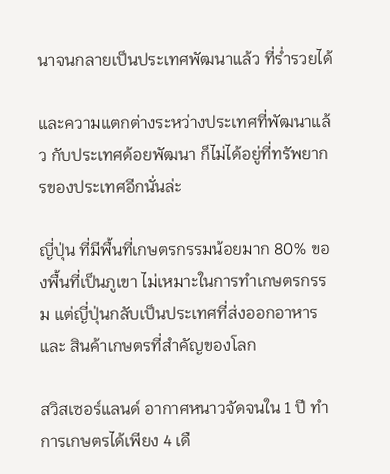นาจนกลายเป็นประเทศพัฒนาแล้ว ที่ร่ำรวยได้

และความแตกต่างระหว่างประเทศที่พัฒนาแล้ว กับประเทศด้อยพัฒนา ก็ไม่ได้อยู่ที่ทรัพยากรของประเทศอีกนั่นล่ะ

ญี่ปุ่น ที่มีพื้นที่เกษตรกรรมน้อยมาก 80% ของพื้นที่เป็นภูเขา ไม่เหมาะในการทำเกษตรกรรม แต่ญี่ปุ่นกลับเป็นประเทศที่ส่งออกอาหาร และ สินค้าเกษตรที่สำคัญของโลก

สวิสเซอร์แลนด์ อากาศหนาวจัดจนใน 1 ปี ทำการเกษตรได้เพียง 4 เดื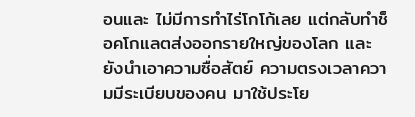อนและ ไม่มีการทำไร่โกโก้เลย แต่กลับทำช็อคโกแลตส่งออกรายใหญ่ของโลก และยังนำเอาความซื่อสัตย์ ความตรงเวลาความมีระเบียบของคน มาใช้ประโย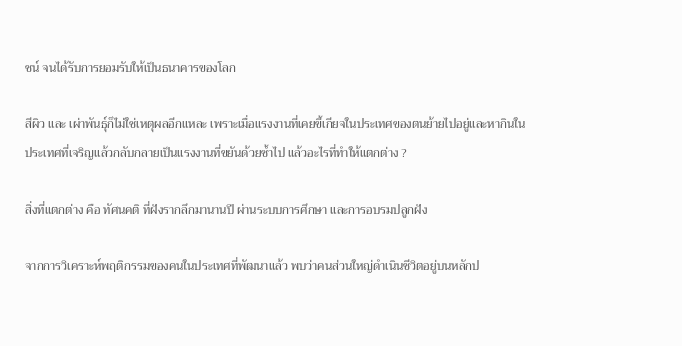ชน์ จนได้รับการยอมรับให้เป็นธนาคารของโลก

สีผิว และ เผ่าพันธุ์ก็ไม่ใช่เหตุผลอีกแหละ เพราะเมื่อแรงงานที่เคยขี้เกียจในประเทศของตนย้ายไปอยู่และหากินในประเทศที่เจริญแล้วกลับกลายเป็นแรงงานที่ขยันด้วยซ้ำไป แล้วอะไรที่ทำให้แตกต่าง ?

สิ่งที่แตกต่าง คือ ทัศนคติ ที่ฝังรากลึกมานานปี ผ่านระบบการศึกษา และการอบรมปลูกฝัง

จากการวิเคราะห์พฤติกรรมของคนในประเทศที่พัฒนาแล้ว พบว่าคนส่วนใหญ่ดำเนินชีวิตอยู่บนหลักป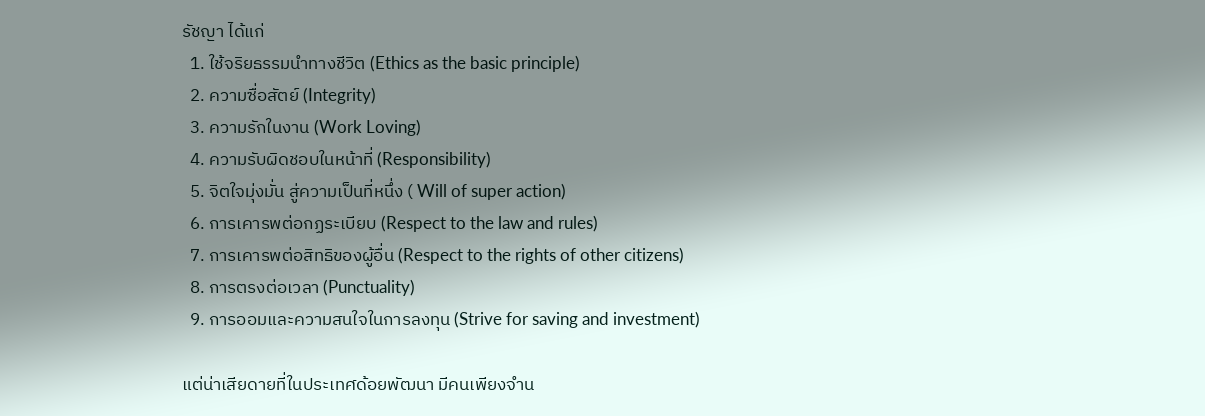รัชญา ได้แก่
  1. ใช้จริยธรรมนำทางชีวิต (Ethics as the basic principle)
  2. ความซื่อสัตย์ (Integrity)
  3. ความรักในงาน (Work Loving)
  4. ความรับผิดชอบในหน้าที่ (Responsibility)
  5. จิตใจมุ่งมั่น สู่ความเป็นที่หนึ่ง ( Will of super action)
  6. การเคารพต่อกฏระเบียบ (Respect to the law and rules)
  7. การเคารพต่อสิทธิของผู้อื่น (Respect to the rights of other citizens)
  8. การตรงต่อเวลา (Punctuality)
  9. การออมและความสนใจในการลงทุน (Strive for saving and investment)

แต่น่าเสียดายที่ในประเทศด้อยพัฒนา มีคนเพียงจำน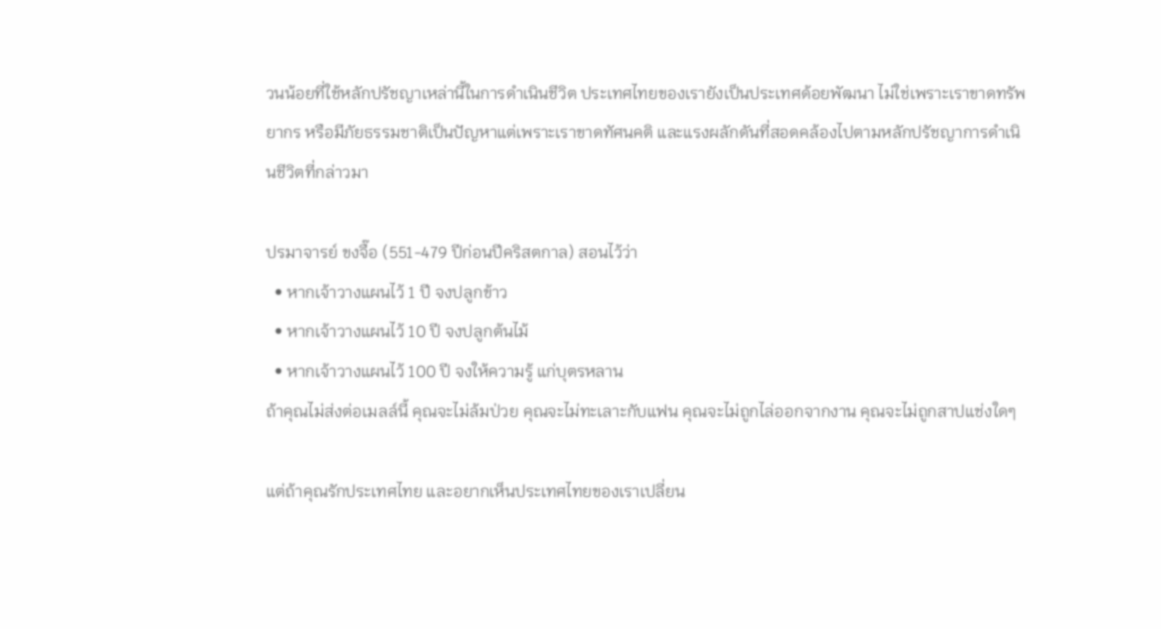วนน้อยที่ใช้หลักปรัชญาเหล่านี้ในการดำเนินชีวิต ประเทศไทยของเรายังเป็นประเทศด้อยพัฒนา ไม่ใช่เพราะเราขาดทรัพยากร หรือมีภัยธรรมชาติเป็นปัญหาแต่เพราะเราขาดทัศนคติ และแรงผลักดันที่สอดคล้องไปตามหลักปรัชญาการดำเนินชีวิตที่กล่าวมา

ปรมาจารย์ ขงจื๊อ (551-479 ปีก่อนปีคริสตกาล) สอนไว้ว่า
  • หากเจ้าวางแผนไว้ 1 ปี จงปลูกข้าว
  • หากเจ้าวางแผนไว้ 10 ปี จงปลูกต้นไม้
  • หากเจ้าวางแผนไว้ 100 ปี จงให้ความรู้ แก่บุตรหลาน
ถ้าคุณไม่ส่งต่อเมลล์นี้ คุณจะไม่ล้มป่วย คุณจะไม่ทะเลาะกับแฟน คุณจะไม่ถูกไล่ออกจากงาน คุณจะไม่ถูกสาปแช่งใดๆ

แต่ถ้าคุณรักประเทศไทย และอยากเห็นประเทศไทยของเราเปลี่ยน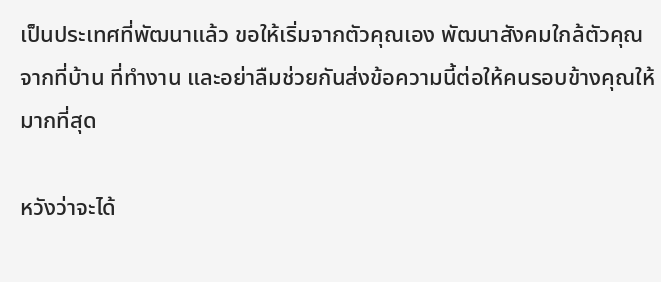เป็นประเทศที่พัฒนาแล้ว ขอให้เริ่มจากตัวคุณเอง พัฒนาสังคมใกล้ตัวคุณ จากที่บ้าน ที่ทำงาน และอย่าลืมช่วยกันส่งข้อความนี้ต่อให้คนรอบข้างคุณให้มากที่สุด

หวังว่าจะได้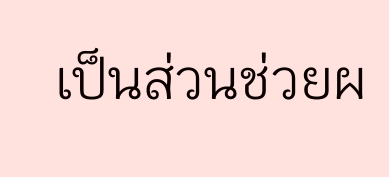เป็นส่วนช่วยผ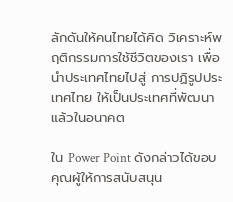ลักดันให้คนไทยได้คิด วิเคราะห์พฤติกรรมการใช้ชีวิตของเรา เพื่อนำประเทศไทยไปสู่ การปฏิรูปประเทศไทย ให้เป็นประเทศที่พัฒนาแล้วในอนาคต

ใน Power Point ดังกล่าวได้ขอบคุณผู้ให้การสนับสนุน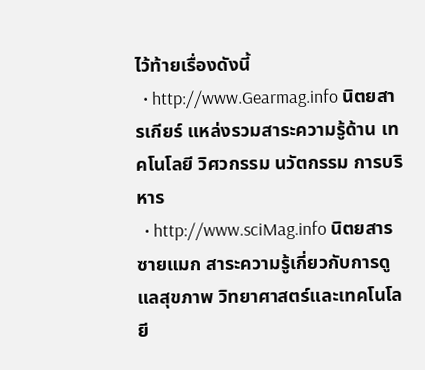ไว้ท้ายเรื่องดังนี้
  • http://www.Gearmag.info นิตยสารเกียร์ แหล่งรวมสาระความรู้ด้าน เทคโนโลยี วิศวกรรม นวัตกรรม การบริหาร
  • http://www.sciMag.info นิตยสารซายแมก สาระความรู้เกี่ยวกับการดูแลสุขภาพ วิทยาศาสตร์และเทคโนโลยี